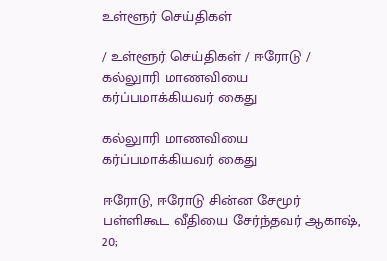உள்ளூர் செய்திகள்

/ உள்ளூர் செய்திகள் / ஈரோடு / கல்லுாரி மாணவியை கர்ப்பமாக்கியவர் கைது

கல்லுாரி மாணவியை கர்ப்பமாக்கியவர் கைது

ஈரோடு, ஈரோடு சின்ன சேமூர் பள்ளிகூட வீதியை சேர்ந்தவர் ஆகாஷ், 20;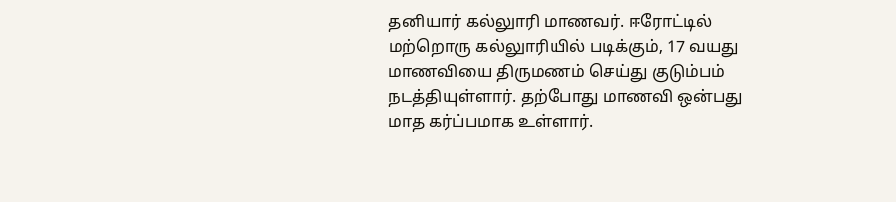தனியார் கல்லுாரி மாணவர். ஈரோட்டில் மற்றொரு கல்லுாரியில் படிக்கும், 17 வயது மாணவியை திருமணம் செய்து குடும்பம் நடத்தியுள்ளார். தற்போது மாணவி ஒன்பது மாத கர்ப்பமாக உள்ளார்.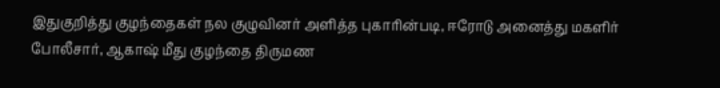இதுகுறித்து குழந்தைகள் நல குழுவினர் அளித்த புகாரின்படி, ஈரோடு அனைத்து மகளிர் போலீசார், ஆகாஷ் மீது குழந்தை திருமண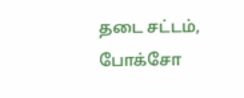தடை சட்டம், போக்சோ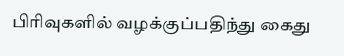பிரிவுகளில் வழக்குப்பதிந்து கைது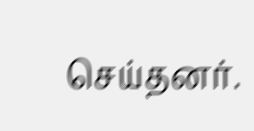செய்தனர்.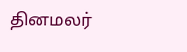தினமலர்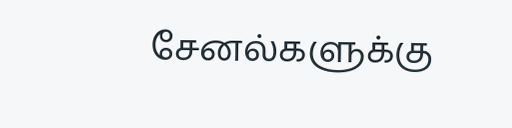சேனல்களுக்கு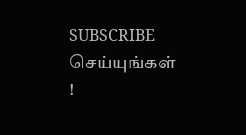SUBSCRIBE செய்யுங்கள் !